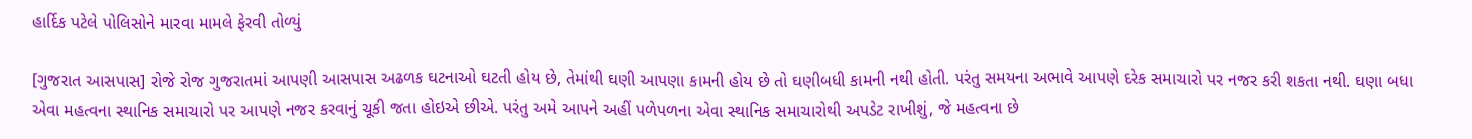હાર્દિક પટેલે પોલિસોને મારવા મામલે ફેરવી તોળ્યું

[ગુજરાત આસપાસ] રોજે રોજ ગુજરાતમાં આપણી આસપાસ અઢળક ઘટનાઓ ઘટતી હોય છે, તેમાંથી ઘણી આપણા કામની હોય છે તો ઘણીબધી કામની નથી હોતી. પરંતુ સમયના અભાવે આપણે દરેક સમાચારો પર નજર કરી શકતા નથી. ઘણા બધા એવા મહત્વના સ્થાનિક સમાચારો પર આપણે નજર કરવાનું ચૂકી જતા હોઇએ છીએ. પરંતુ અમે આપને અહીં પળેપળના એવા સ્થાનિક સમાચારોથી અપડેટ રાખીશું, જે મહત્વના છે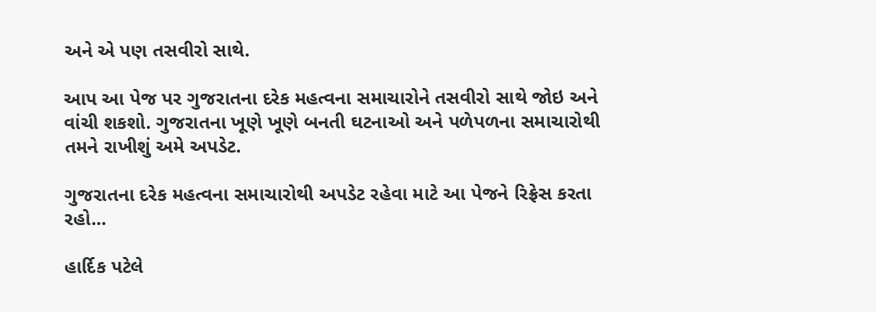અને એ પણ તસવીરો સાથે.

આપ આ પેજ પર ગુજરાતના દરેક મહત્વના સમાચારોને તસવીરો સાથે જોઇ અને વાંચી શકશો. ગુજરાતના ખૂણે ખૂણે બનતી ઘટનાઓ અને પળેપળના સમાચારોથી તમને રાખીશું અમે અપડેટ.

ગુજરાતના દરેક મહત્વના સમાચારોથી અપડેટ રહેવા માટે આ પેજને રિફ્રેસ કરતા રહો...

હાર્દિક પટેલે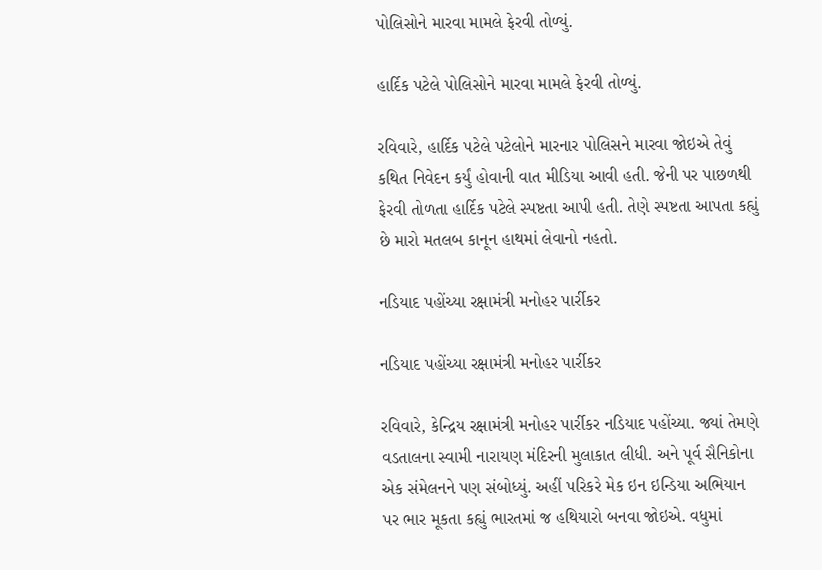પોલિસોને મારવા મામલે ફેરવી તોળ્યું.

હાર્દિક પટેલે પોલિસોને મારવા મામલે ફેરવી તોળ્યું.

રવિવારે, હાર્દિક પટેલે પટેલોને મારનાર પોલિસને મારવા જોઇએ તેવું કથિત નિવેદન કર્યું હોવાની વાત મીડિયા આવી હતી. જેની પર પાછળથી ફેરવી તોળતા હાર્દિક પટેલે સ્પષ્ટતા આપી હતી. તેણે સ્પષ્ટતા આપતા કહ્યું છે મારો મતલબ કાનૂન હાથમાં લેવાનો નહતો.

નડિયાદ પહોંચ્યા રક્ષામંત્રી મનોહર પાર્રીકર

નડિયાદ પહોંચ્યા રક્ષામંત્રી મનોહર પાર્રીકર

રવિવારે, કેન્દ્રિય રક્ષામંત્રી મનોહર પાર્રીકર નડિયાદ પહોંચ્યા. જ્યાં તેમણે વડતાલના સ્વામી નારાયણ મંદિરની મુલાકાત લીધી. અને પૂર્વ સૈનિકોના એક સંમેલનને પણ સંબોધ્યું. અહીં પરિકરે મેક ઇન ઇન્ડિયા અભિયાન પર ભાર મૂકતા કહ્યું ભારતમાં જ હથિયારો બનવા જોઇએ. વધુમાં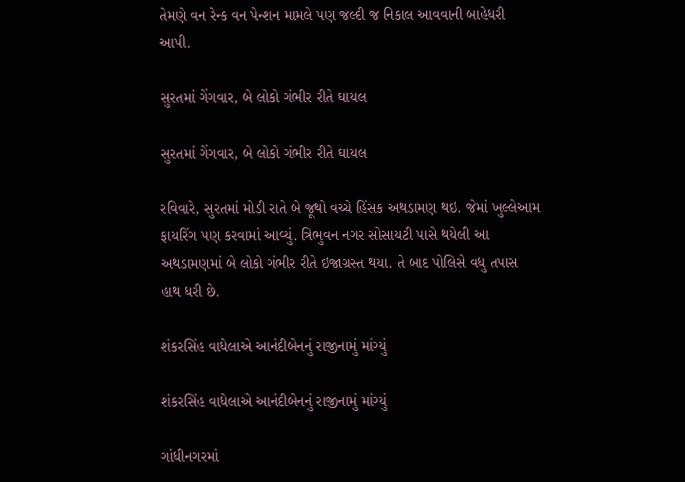તેમણે વન રેન્ક વન પેન્શન મામલે પણ જલ્દી જ નિકાલ આવવાની બાહેધરી આપી.

સુરતમાં ગેંગવાર, બે લોકો ગંભીર રીતે ઘાયલ

સુરતમાં ગેંગવાર, બે લોકો ગંભીર રીતે ઘાયલ

રવિવારે, સુરતમાં મોડી રાતે બે જૂથો વચ્ચે હિંસક અથડામણ થઇ. જેમાં ખુલ્લેઆમ ફાયરિંગ પણ કરવામાં આવ્યું. ત્રિભુવન નગર સોસાયટી પાસે થયેલી આ અથડામણમાં બે લોકો ગંભીર રીતે ઇજાગ્રસ્ત થયા. તે બાદ પોલિસે વધુ તપાસ હાથ ધરી છે.

શંકરસિંહ વાધેલાએ આનંદીબેનનું રાજીનામું માંગ્યું

શંકરસિંહ વાધેલાએ આનંદીબેનનું રાજીનામું માંગ્યું

ગાંધીનગરમાં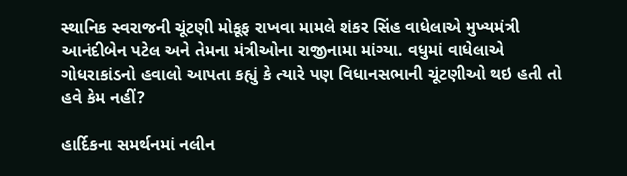સ્થાનિક સ્વરાજની ચૂંટણી મોકૂફ રાખવા મામલે શંકર સિંહ વાધેલાએ મુખ્યમંત્રી આનંદીબેન પટેલ અને તેમના મંત્રીઓના રાજીનામા માંગ્યા. વધુમાં વાધેલાએ ગોધરાકાંડનો હવાલો આપતા કહ્યું કે ત્યારે પણ વિધાનસભાની ચૂંટણીઓ થઇ હતી તો હવે કેમ નહીં?

હાર્દિકના સમર્થનમાં નલીન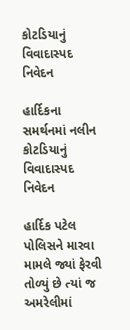કોટડિયાનું વિવાદાસ્પદ નિવેદન

હાર્દિકના સમર્થનમાં નલીન કોટડિયાનું વિવાદાસ્પદ નિવેદન

હાર્દિક પટેલ પોલિસને મારવા મામલે જ્યાં ફેરવી તોળ્યું છે ત્યાં જ અમરેલીમાં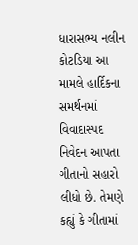ધારાસભ્ય નલીન કોટડિયા આ મામલે હાર્દિકના સમર્થનમાં વિવાદાસ્પદ નિવેદન આપતા ગીતાનો સહારો લીધો છે. તેમણે કહ્યું કે ગીતામાં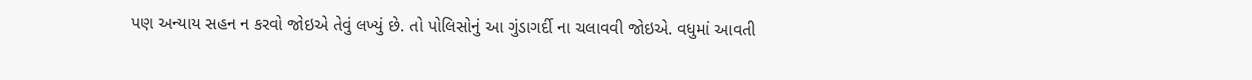પણ અન્યાય સહન ન કરવો જોઇએ તેવું લખ્યું છે. તો પોલિસોનું આ ગુંડાગર્દી ના ચલાવવી જોઇએ. વધુમાં આવતી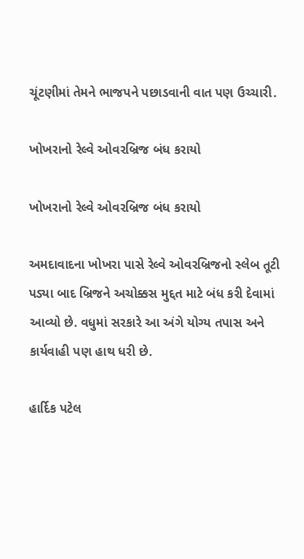ચૂંટણીમાં તેમને ભાજપને પછાડવાની વાત પણ ઉચ્ચારી.

ખોખરાનો રેલ્વે ઓવરબ્રિજ બંધ કરાયો

ખોખરાનો રેલ્વે ઓવરબ્રિજ બંધ કરાયો

અમદાવાદના ખોખરા પાસે રેલ્વે ઓવરબ્રિજનો સ્લેબ તૂટી પડ્યા બાદ બ્રિજને અચોક્કસ મુદ્દત માટે બંધ કરી દેવામાં આવ્યો છે. વધુમાં સરકારે આ અંગે યોગ્ય તપાસ અને કાર્યવાહી પણ હાથ ધરી છે.

હાર્દિક પટેલ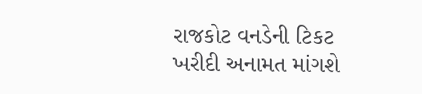રાજકોટ વનડેની ટિકટ ખરીદી અનામત માંગશે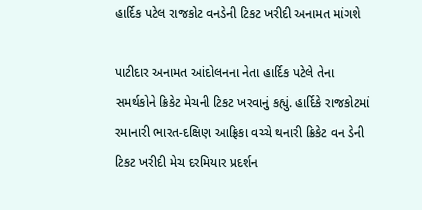હાર્દિક પટેલ રાજકોટ વનડેની ટિકટ ખરીદી અનામત માંગશે

પાટીદાર અનામત આંદોલનના નેતા હાર્દિક પટેલે તેના સમર્થકોને ક્રિકેટ મેચની ટિકટ ખરવાનું કહ્યું. હાર્દિકે રાજકોટમાં રમાનારી ભારત-દક્ષિણ આફ્રિકા વચ્ચે થનારી ક્રિકેટ વન ડેની ટિકટ ખરીદી મેચ દરમિયાર પ્રદર્શન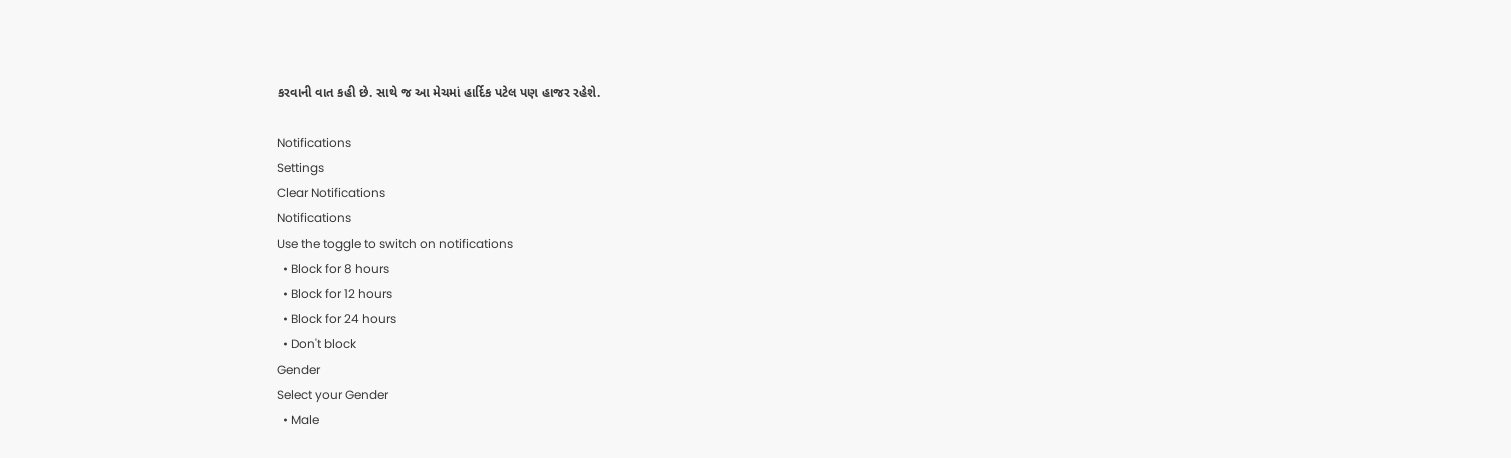કરવાની વાત કહી છે. સાથે જ આ મેચમાં હાર્દિક પટેલ પણ હાજર રહેશે.

Notifications
Settings
Clear Notifications
Notifications
Use the toggle to switch on notifications
  • Block for 8 hours
  • Block for 12 hours
  • Block for 24 hours
  • Don't block
Gender
Select your Gender
  • Male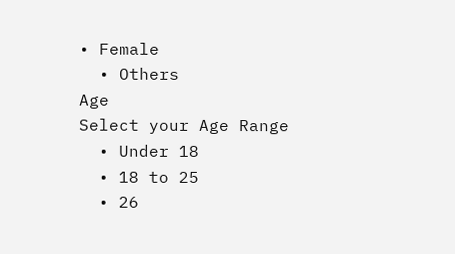• Female
  • Others
Age
Select your Age Range
  • Under 18
  • 18 to 25
  • 26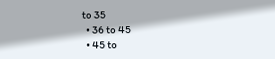to 35
  • 36 to 45
  • 45 to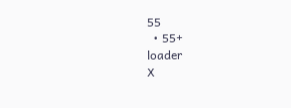55
  • 55+
loader
X